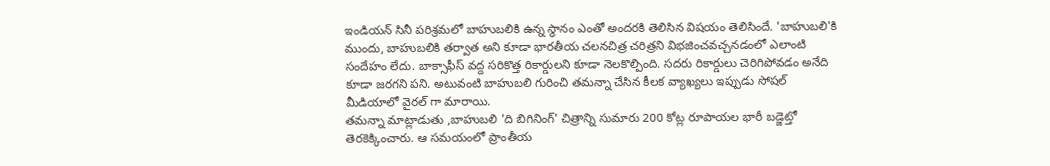ఇండియన్ సినీ పరిశ్రమలో బాహుబలికి ఉన్న స్థానం ఎంతో అందరకి తెలిసిన విషయం తెలిసిందే. 'బాహుబలి'కి ముందు, బాహుబలికి తర్వాత అని కూడా భారతీయ చలనచిత్ర చరిత్రని విభజించవచ్చనడంలో ఎలాంటి సందేహం లేదు. బాక్సాఫీస్ వద్ద సరికొత్త రికార్డులని కూడా నెలకొల్పింది. సదరు రికార్డులు చెరిగిపోవడం అనేది కూడా జరగని పని. అటువంటి బాహుబలి గురించి తమన్నా చేసిన కీలక వ్యాఖ్యలు ఇప్పుడు సోషల్ మీడియాలో వైరల్ గా మారాయి.
తమన్నా మాట్లాడుతు ,బాహుబలి 'ది బిగినింగ్' చిత్రాన్ని సుమారు 200 కోట్ల రూపాయల భారీ బడ్జెట్తో తెరకెక్కించారు. ఆ సమయంలో ప్రాంతీయ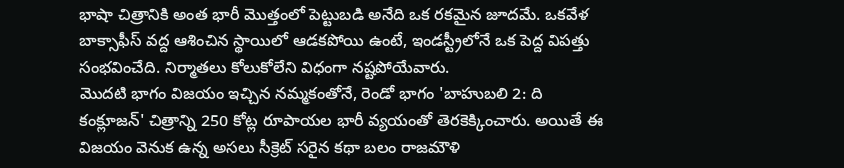భాషా చిత్రానికి అంత భారీ మొత్తంలో పెట్టుబడి అనేది ఒక రకమైన జూదమే. ఒకవేళ బాక్సాఫీస్ వద్ద ఆశించిన స్థాయిలో ఆడకపోయి ఉంటే, ఇండస్ట్రీలోనే ఒక పెద్ద విపత్తు సంభవించేది. నిర్మాతలు కోలుకోలేని విధంగా నష్టపోయేవారు.
మొదటి భాగం విజయం ఇచ్చిన నమ్మకంతోనే, రెండో భాగం 'బాహుబలి 2: ది కంక్లూజన్' చిత్రాన్ని 250 కోట్ల రూపాయల భారీ వ్యయంతో తెరకెక్కించారు. అయితే ఈ విజయం వెనుక ఉన్న అసలు సీక్రెట్ సరైన కథా బలం రాజమౌళి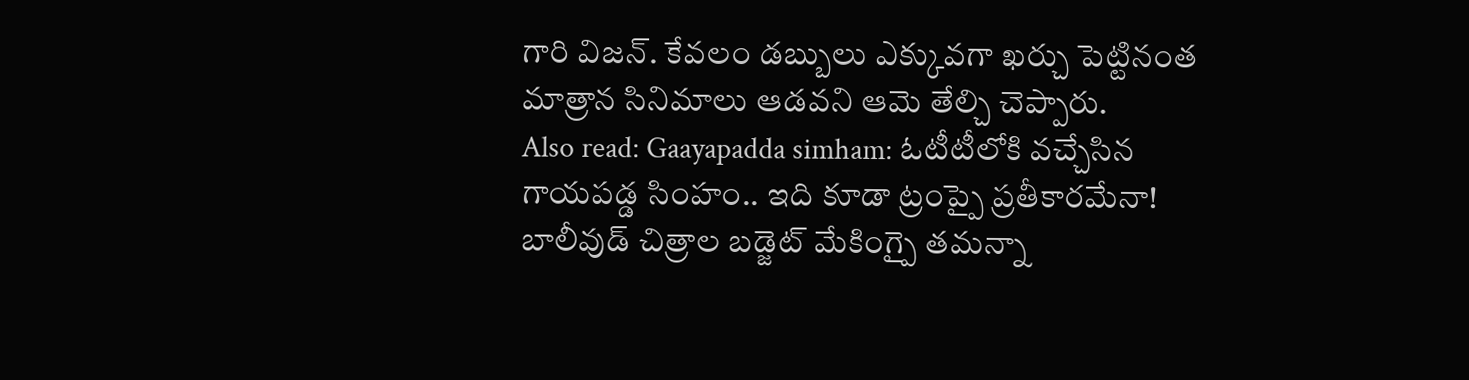గారి విజన్. కేవలం డబ్బులు ఎక్కువగా ఖర్చు పెట్టినంత మాత్రాన సినిమాలు ఆడవని ఆమె తేల్చి చెప్పారు.
Also read: Gaayapadda simham: ఓటీటీలోకి వచ్చేసిన గాయపడ్డ సింహం.. ఇది కూడా ట్రంప్పై ప్రతీకారమేనా!
బాలీవుడ్ చిత్రాల బడ్జెట్ మేకింగ్పై తమన్నా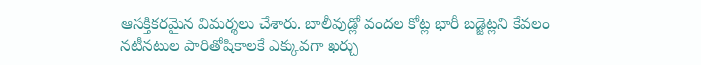ఆసక్తికరమైన విమర్శలు చేశారు. బాలీవుడ్లో వందల కోట్ల భారీ బడ్జెట్లని కేవలం నటీనటుల పారితోషికాలకే ఎక్కువగా ఖర్చు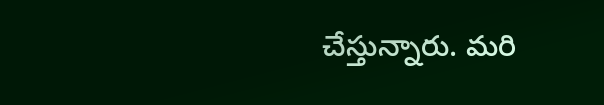చేస్తున్నారు. మరి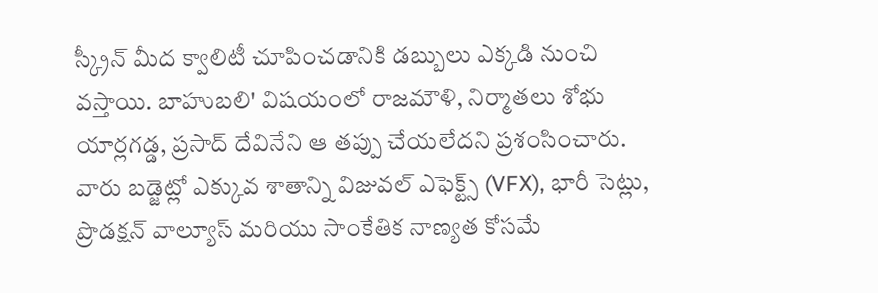స్క్రీన్ మీద క్వాలిటీ చూపించడానికి డబ్బులు ఎక్కడి నుంచి వస్తాయి. బాహుబలి' విషయంలో రాజమౌళి, నిర్మాతలు శోభు యార్లగడ్డ, ప్రసాద్ దేవినేని ఆ తప్పు చేయలేదని ప్రశంసించారు. వారు బడ్జెట్లో ఎక్కువ శాతాన్ని విజువల్ ఎఫెక్ట్స్ (VFX), భారీ సెట్లు, ప్రొడక్షన్ వాల్యూస్ మరియు సాంకేతిక నాణ్యత కోసమే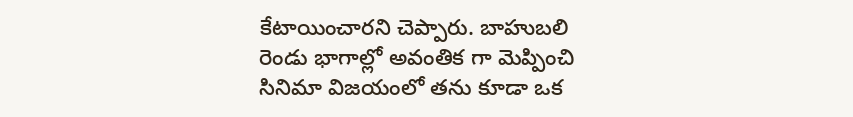కేటాయించారని చెప్పారు. బాహుబలి రెండు భాగాల్లో అవంతిక గా మెప్పించి సినిమా విజయంలో తను కూడా ఒక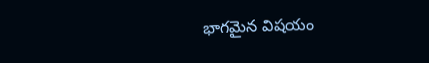భాగమైన విషయం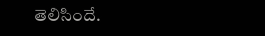తెలిసిందే.